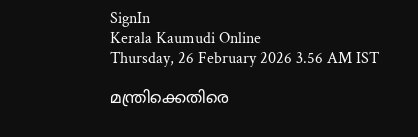SignIn
Kerala Kaumudi Online
Thursday, 26 February 2026 3.56 AM IST

മന്ത്രിക്കെതിരെ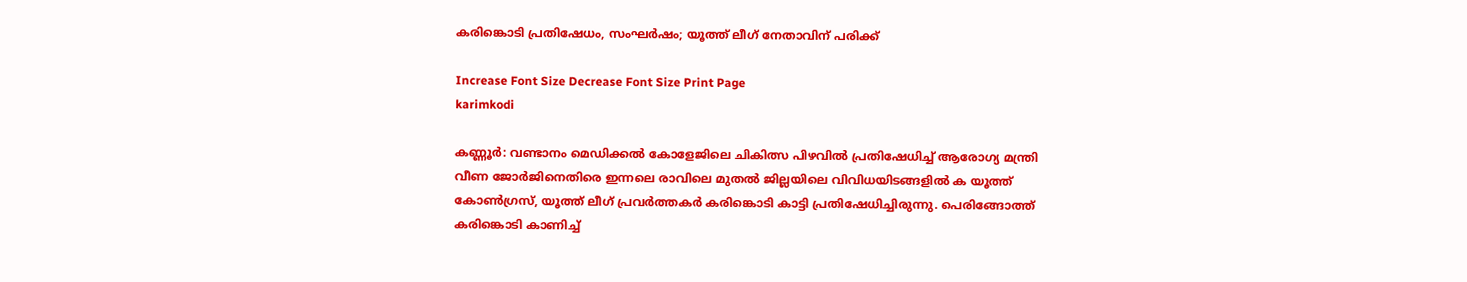കരിങ്കൊടി പ്രതിഷേധം, സംഘർഷം; യൂത്ത് ലീഗ് നേതാവിന് പരിക്ക്

Increase Font Size Decrease Font Size Print Page
karimkodi

കണ്ണൂർ: വണ്ടാനം മെഡിക്കൽ കോളേജിലെ ചികിത്സ പിഴവിൽ പ്രതിഷേധിച്ച് ആരോഗ്യ മന്ത്രി വീണ ജോർജിനെതിരെ ഇന്നലെ രാവിലെ മുതൽ ജില്ലയിലെ വിവിധയിടങ്ങളിൽ ക യൂത്ത് കോൺഗ്രസ്, യൂത്ത് ലീഗ് പ്രവർത്തകർ കരിങ്കൊടി കാട്ടി പ്രതിഷേധിച്ചിരുന്നു. പെരിങ്ങോത്ത് കരിങ്കൊടി കാണിച്ച്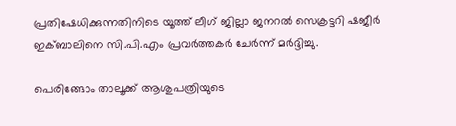പ്രതിഷേധിക്കുന്നതിനിടെ യൂത്ത് ലീഗ് ജില്ലാ ജനറൽ സെക്രട്ടറി ഷജീർ ഇക്ബാലിനെ സി.പി.എം പ്രവർത്തകർ ചേർന്ന് മർദ്ദിച്ചു.

പെരിങ്ങോം താലൂക്ക് ആശുപത്രിയുടെ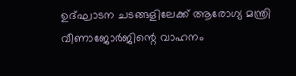ഉദ്ഘാടന ചടങ്ങളിലേക്ക് ആരോഗ്യ മന്ത്രി വീണാജോർജിന്റെ വാഹനം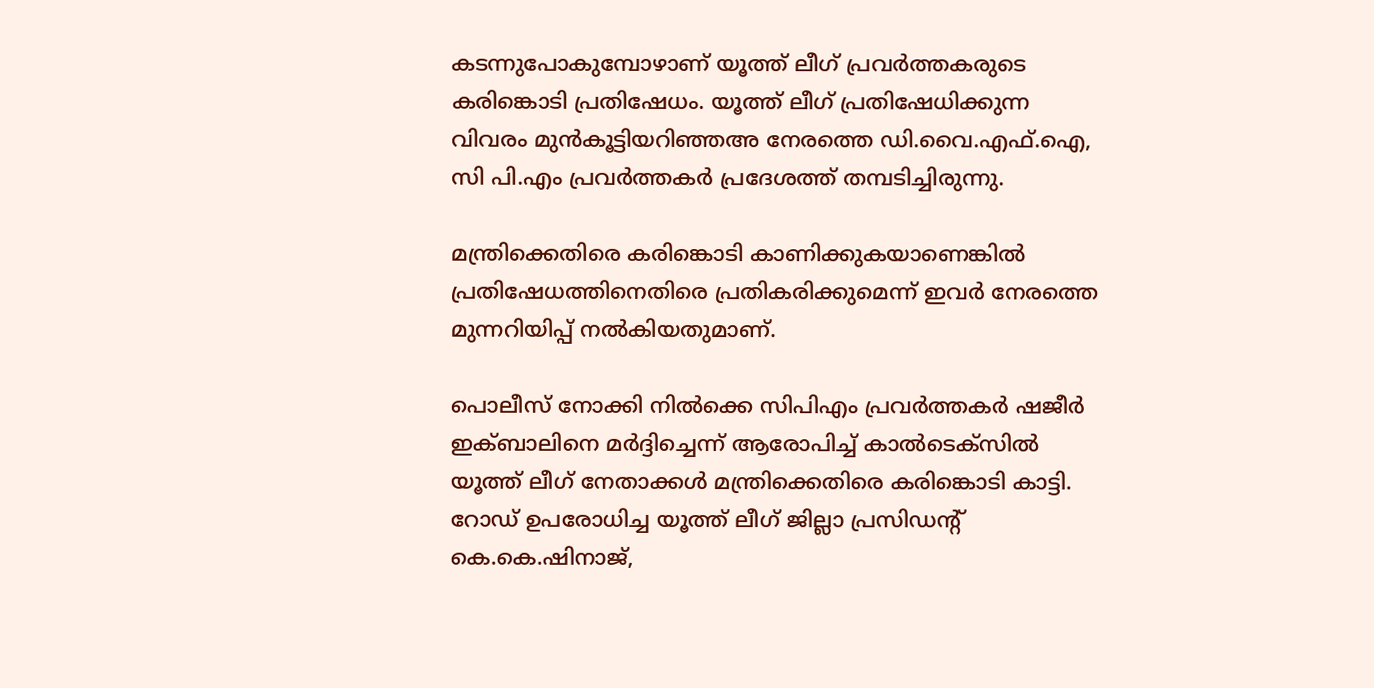കടന്നുപോകുമ്പോഴാണ് യൂത്ത് ലീഗ് പ്രവർത്തകരുടെ കരിങ്കൊടി പ്രതിഷേധം. യൂത്ത് ലീഗ് പ്രതിഷേധിക്കുന്ന വിവരം മുൻകൂട്ടിയറിഞ്ഞഅ നേരത്തെ ഡി.വൈ.എഫ്‌.ഐ, സി പി.എം പ്രവർത്തകർ പ്രദേശത്ത് തമ്പടിച്ചിരുന്നു.

മന്ത്രിക്കെതിരെ കരിങ്കൊടി കാണിക്കുകയാണെങ്കിൽ പ്രതിഷേധത്തിനെതിരെ പ്രതികരിക്കുമെന്ന് ഇവ‌ർ നേരത്തെ മുന്നറിയിപ്പ് നൽകിയതുമാണ്.

പൊലീസ് നോക്കി നിൽക്കെ സിപിഎം പ്രവർത്തകർ ഷജീർ ഇക്ബാലിനെ മർദ്ദിച്ചെന്ന് ആരോപിച്ച് കാൽടെക്സിൽ യൂത്ത് ലീഗ് നേതാക്കൾ മന്ത്രിക്കെതിരെ കരിങ്കൊടി കാട്ടി. റോഡ് ഉപരോധിച്ച യൂത്ത് ലീഗ് ജില്ലാ പ്രസിഡന്റ് കെ.കെ.ഷിനാജ്,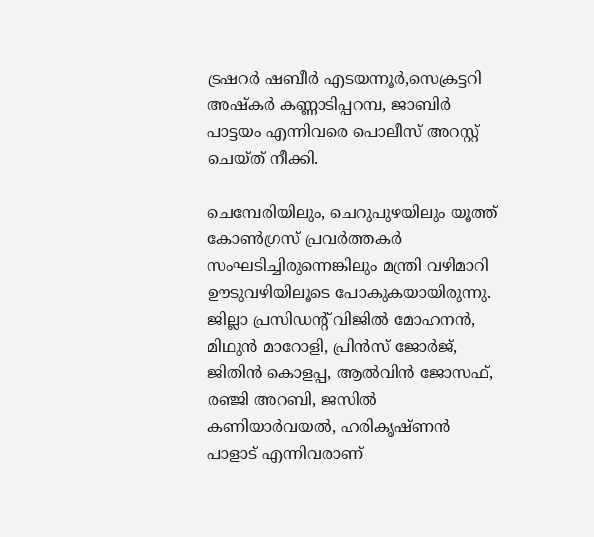ട്രഷറർ ഷബീർ എടയന്നൂർ,സെക്രട്ടറി അഷ്‌കർ കണ്ണാടിപ്പറമ്പ, ജാബിർ പാട്ടയം എന്നിവരെ പൊലീസ് അറസ്റ്റ് ചെയ്ത് നീക്കി.

ചെമ്പേരിയിലും, ചെറുപുഴയിലും യൂത്ത് കോൺഗ്രസ് പ്രവർത്തകർ സംഘടിച്ചിരുന്നെങ്കിലും മന്ത്രി വഴിമാറി ഊടുവഴിയിലൂടെ പോകുകയായിരുന്നു. ജില്ലാ പ്രസിഡന്റ് വിജിൽ മോഹനൻ, മിഥുൻ മാറോളി, പ്രിൻസ് ജോർജ്, ജിതിൻ കൊളപ്പ, ആൽവിൻ ജോസഫ്, രഞ്ജി അറബി, ജസിൽ കണിയാർവയൽ, ഹരികൃഷ്ണൻ പാളാട് എന്നിവരാണ്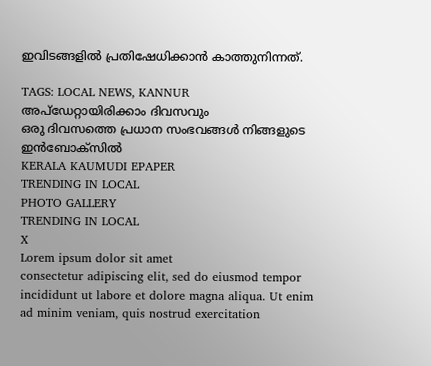ഇവിടങ്ങളിൽ പ്രതിഷേധിക്കാൻ കാത്തുനിന്നത്.

TAGS: LOCAL NEWS, KANNUR
അപ്ഡേറ്റായിരിക്കാം ദിവസവും
ഒരു ദിവസത്തെ പ്രധാന സംഭവങ്ങൾ നിങ്ങളുടെ ഇൻബോക്സിൽ
KERALA KAUMUDI EPAPER
TRENDING IN LOCAL
PHOTO GALLERY
TRENDING IN LOCAL
X
Lorem ipsum dolor sit amet
consectetur adipiscing elit, sed do eiusmod tempor incididunt ut labore et dolore magna aliqua. Ut enim ad minim veniam, quis nostrud exercitation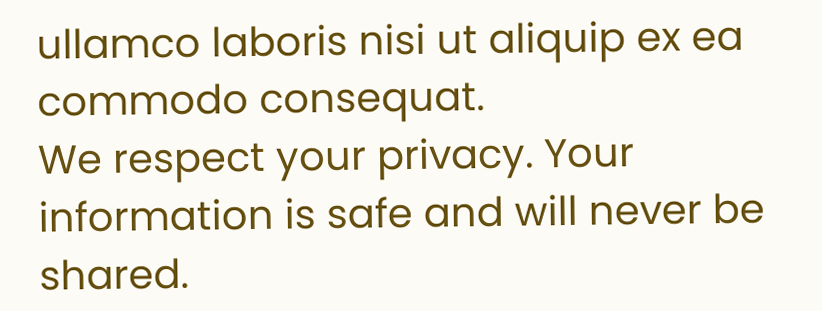ullamco laboris nisi ut aliquip ex ea commodo consequat.
We respect your privacy. Your information is safe and will never be shared.